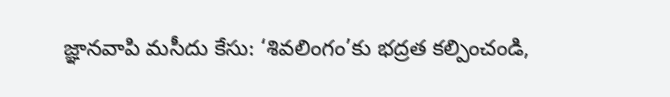జ్ఞానవాపి మసీదు కేసు: ‘శివలింగం’కు భద్రత కల్పించండి,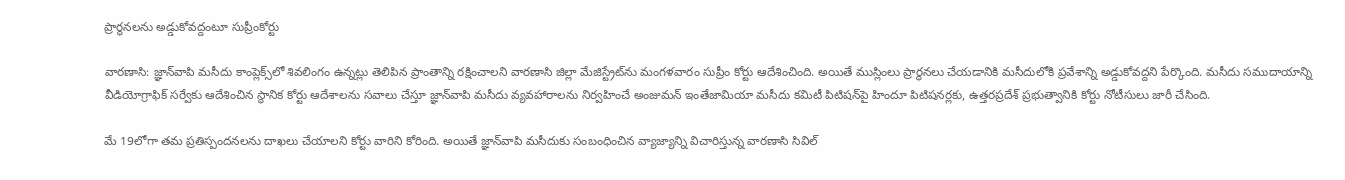ప్రార్థనలను అడ్డుకోవద్దంటూ సుప్రీంకోర్టు

వారణాసి: జ్ఞాన్‌వాపి మసీదు కాంప్లెక్స్‌లో శివలింగం ఉన్నట్లు తెలిపిన ప్రాంతాన్ని రక్షించాలని వారణాసి జిల్లా మేజిస్ట్రేట్‌ను మంగళవారం సుప్రీం కోర్టు ఆదేశించింది. అయితే ముస్లింలు ప్రార్థనలు చేయడానికి మసీదులోకి ప్రవేశాన్ని అడ్డుకోవద్దని పేర్కొంది. మసీదు సముదాయాన్ని వీడియోగ్రాఫిక్ సర్వేకు ఆదేశించిన స్థానిక కోర్టు ఆదేశాలను సవాలు చేస్తూ జ్ఞాన్‌వాపి మసీదు వ్యవహారాలను నిర్వహించే అంజుమన్ ఇంతేజామియా మసీదు కమిటీ పిటిషన్‌పై హిందూ పిటిషనర్లకు, ఉత్తరప్రదేశ్ ప్రభుత్వానికి కోర్టు నోటీసులు జారీ చేసింది.

మే 19లోగా తమ ప్రతిస్పందనలను దాఖలు చేయాలని కోర్టు వారిని కోరింది. అయితే జ్ఞాన్‌వాపి మసీదుకు సంబంధించిన వ్యాజ్యాన్ని విచారిస్తున్న వారణాసి సివిల్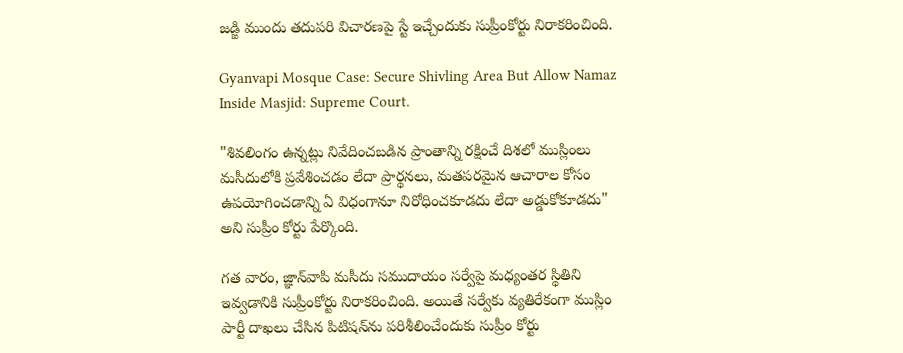జడ్జి ముందు తదుపరి విచారణపై స్టే ఇచ్చేందుకు సుప్రీంకోర్టు నిరాకరించింది.

Gyanvapi Mosque Case: Secure Shivling Area But Allow Namaz Inside Masjid: Supreme Court.

"శివలింగం ఉన్నట్లు నివేదించబడిన ప్రాంతాన్ని రక్షించే దిశలో ముస్లింలు మసీదులోకి ప్రవేశించడం లేదా ప్రార్థనలు, మతపరమైన ఆచారాల కోసం ఉపయోగించడాన్ని ఏ విధంగానూ నిరోధించకూడదు లేదా అడ్డుకోకూడదు" అని సుప్రీం కోర్టు పేర్కొంది.

గత వారం, జ్ఞాన్‌వాపి మసీదు సముదాయం సర్వేపై మధ్యంతర స్థితిని ఇవ్వడానికి సుప్రీంకోర్టు నిరాకరించింది. అయితే సర్వేకు వ్యతిరేకంగా ముస్లిం పార్టీ దాఖలు చేసిన పిటిషన్‌ను పరిశీలించేందుకు సుప్రీం కోర్టు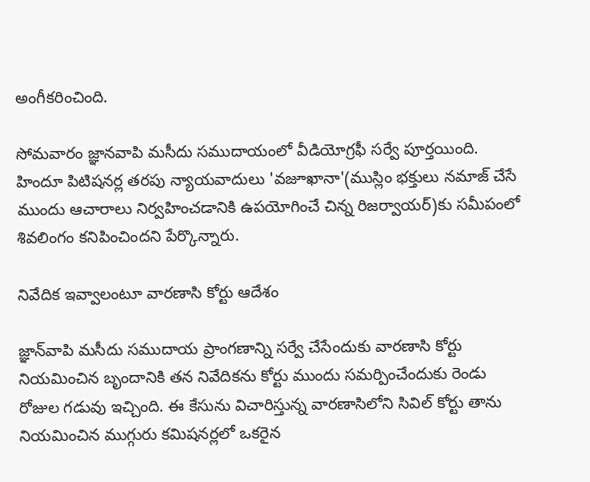అంగీకరించింది.

సోమవారం జ్ఞానవాపి మసీదు సముదాయంలో వీడియోగ్రఫీ సర్వే పూర్తయింది. హిందూ పిటిషనర్ల తరపు న్యాయవాదులు 'వజూఖానా'(ముస్లిం భక్తులు నమాజ్ చేసే ముందు ఆచారాలు నిర్వహించడానికి ఉపయోగించే చిన్న రిజర్వాయర్)కు సమీపంలో శివలింగం కనిపించిందని పేర్కొన్నారు.

నివేదిక ఇవ్వాలంటూ వారణాసి కోర్టు ఆదేశం

జ్ఞాన్‌వాపి మసీదు సముదాయ ప్రాంగణాన్ని సర్వే చేసేందుకు వారణాసి కోర్టు నియమించిన బృందానికి తన నివేదికను కోర్టు ముందు సమర్పించేందుకు రెండు రోజుల గడువు ఇచ్చింది. ఈ కేసును విచారిస్తున్న వారణాసిలోని సివిల్ కోర్టు తాను నియమించిన ముగ్గురు కమిషనర్లలో ఒకరైన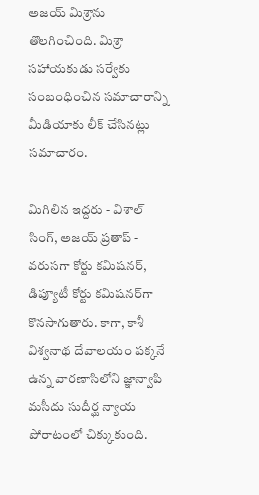అజయ్ మిశ్రాను తొలగించింది. మిశ్రా సహాయకుడు సర్వేకు సంబంధించిన సమాచారాన్ని మీడియాకు లీక్ చేసినట్లు సమాచారం.

మిగిలిన ఇద్దరు - విశాల్ సింగ్, అజయ్ ప్రతాప్ - వరుసగా కోర్టు కమిషనర్, డిప్యూటీ కోర్టు కమిషనర్‌గా కొనసాగుతారు. కాగా, కాశీ విశ్వనాథ దేవాలయం పక్కనే ఉన్న వారణాసిలోని జ్ఞాన్వాపి మసీదు సుదీర్ఘ న్యాయ పోరాటంలో చిక్కుకుంది.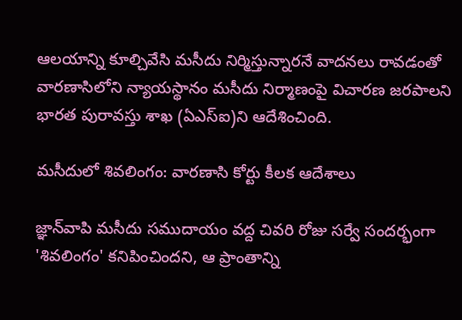ఆలయాన్ని కూల్చివేసి మసీదు నిర్మిస్తున్నారనే వాదనలు రావడంతో వారణాసిలోని న్యాయస్థానం మసీదు నిర్మాణంపై విచారణ జరపాలని భారత పురావస్తు శాఖ (ఏఎస్‌ఐ)ని ఆదేశించింది.

మసీదులో శివలింగం: వారణాసి కోర్టు కీలక ఆదేశాలు

జ్ఞాన్‌వాపి మసీదు సముదాయం వద్ద చివరి రోజు సర్వే సందర్భంగా 'శివలింగం' కనిపించిందని, ఆ ప్రాంతాన్ని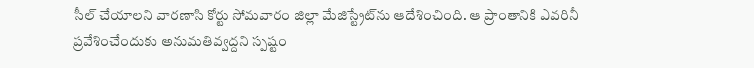సీల్ చేయాలని వారణాసి కోర్టు సోమవారం జిల్లా మేజిస్ట్రేట్‌ను ఆదేశించింది. ఆ ప్రాంతానికి ఎవరినీ ప్రవేశించేందుకు అనుమతివ్వద్దని స్పష్టం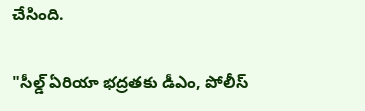చేసింది.

"సీల్డ్ ఏరియా భద్రతకు డీఎం, పోలీస్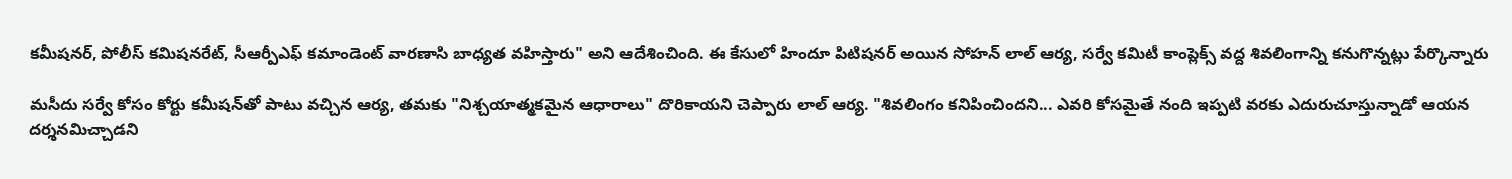కమీషనర్, పోలీస్ కమిషనరేట్, సీఆర్పీఎఫ్ కమాండెంట్ వారణాసి బాధ్యత వహిస్తారు" అని ఆదేశించింది. ఈ కేసులో హిందూ పిటిషనర్ అయిన సోహన్ లాల్ ఆర్య, సర్వే కమిటీ కాంప్లెక్స్ వద్ద శివలింగాన్ని కనుగొన్నట్లు పేర్కొన్నారు

మసీదు సర్వే కోసం కోర్టు కమీషన్‌తో పాటు వచ్చిన ఆర్య, తమకు "నిశ్చయాత్మకమైన ఆధారాలు" దొరికాయని చెప్పారు లాల్ ఆర్య. "శివలింగం కనిపించిందని... ఎవరి కోసమైతే నంది ఇప్పటి వరకు ఎదురుచూస్తున్నాడో ఆయన దర్శనమిచ్చాడని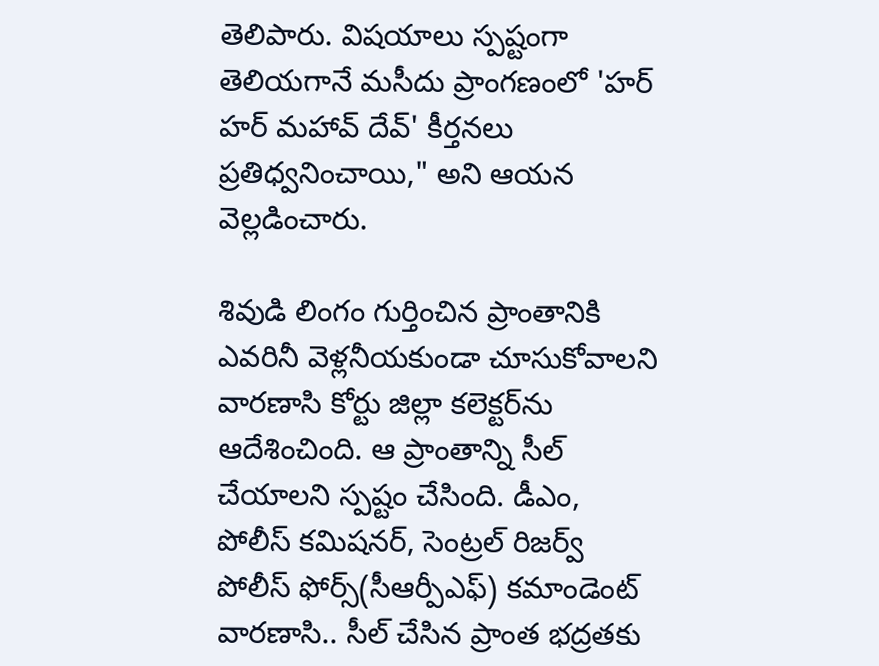తెలిపారు. విషయాలు స్పష్టంగా తెలియగానే మసీదు ప్రాంగణంలో 'హర్ హర్ మహావ్ దేవ్' కీర్తనలు ప్రతిధ్వనించాయి," అని ఆయన వెల్లడించారు.

శివుడి లింగం గుర్తించిన ప్రాంతానికి ఎవరినీ వెళ్లనీయకుండా చూసుకోవాలని వారణాసి కోర్టు జిల్లా కలెక్టర్‌ను ఆదేశించింది. ఆ ప్రాంతాన్ని సీల్ చేయాలని స్పష్టం చేసింది. డీఎం, పోలీస్ కమిషనర్, సెంట్రల్ రిజర్వ్ పోలీస్ ఫోర్స్(సీఆర్పీఎఫ్) కమాండెంట్ వారణాసి.. సీల్ చేసిన ప్రాంత భద్రతకు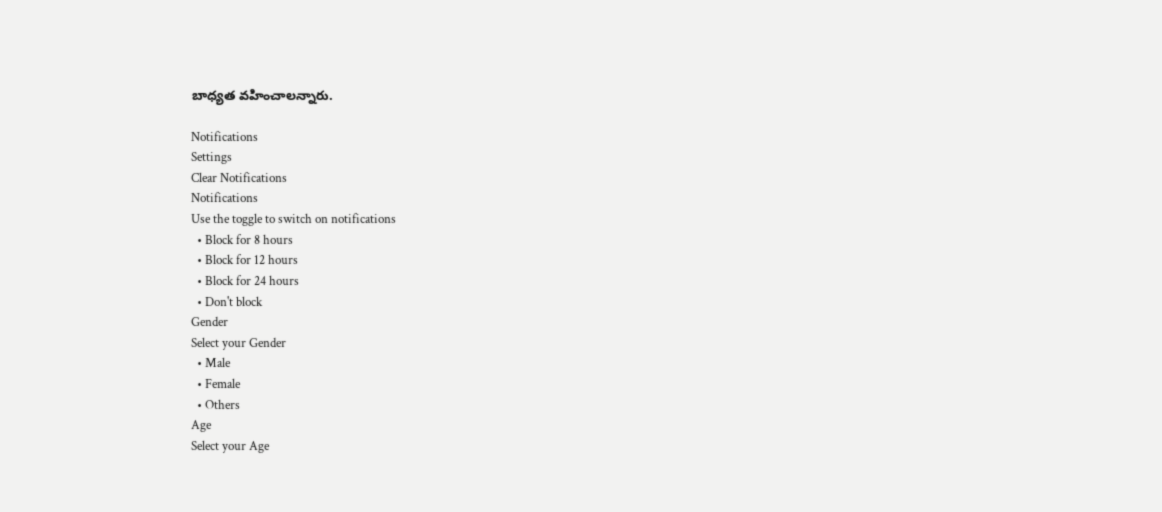బాధ్యత వహించాలన్నారు.

Notifications
Settings
Clear Notifications
Notifications
Use the toggle to switch on notifications
  • Block for 8 hours
  • Block for 12 hours
  • Block for 24 hours
  • Don't block
Gender
Select your Gender
  • Male
  • Female
  • Others
Age
Select your Age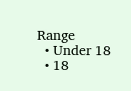Range
  • Under 18
  • 18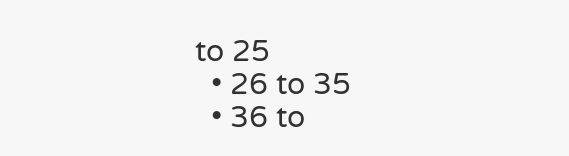to 25
  • 26 to 35
  • 36 to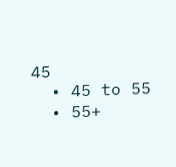45
  • 45 to 55
  • 55+